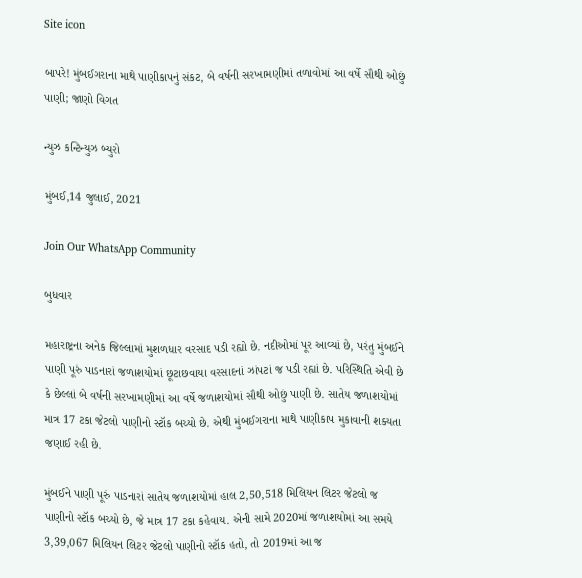Site icon

બાપરે! મુંબઈગરાના માથે પાણીકાપનું સંકટ, બે વર્ષની સરખામણીમાં તળાવોમાં આ વર્ષે સૌથી ઓછું પાણી; જાણો વિગત

ન્યુઝ કન્ટિન્યુઝ બ્યુરો

મુંબઈ,14 જુલાઈ, 2021

Join Our WhatsApp Community

બુધવાર

મહારાષ્ટ્રના અનેક જિલ્લામાં મુશળધાર વરસાદ પડી રહ્યો છે. નદીઓમાં પૂર આવ્યાં છે, પરંતુ મુંબઈને પાણી પૂરું પાડનારાં જળાશયોમાં છૂટાછવાયા વરસાદનાં ઝાંપટાં જ પડી રહ્યાં છે. પરિસ્થિતિ એવી છે કે છેલ્લાં બે વર્ષની સરખામણીમાં આ વર્ષે જળાશયોમાં સૌથી ઓછું પાણી છે. સાતેય જળાશયોમાં માત્ર 17 ટકા જેટલો પાણીનો સ્ટૉક બચ્યો છે. એથી મુંબઈગરાના માથે પાણીકાપ મુકાવાની શક્યતા જણાઈ રહી છે.

મુંબઈને પાણી પૂરું પાડનારાં સાતેય જળાશયોમાં હાલ 2,50,518 મિલિયન લિટર જેટલો જ પાણીનો સ્ટૉક બચ્યો છે, જે માત્ર 17 ટકા કહેવાય. એની સામે 2020માં જળાશયોમાં આ સમયે 3,39,067 મિલિયન લિટર જેટલો પાણીનો સ્ટૉક હતો, તો 2019માં આ જ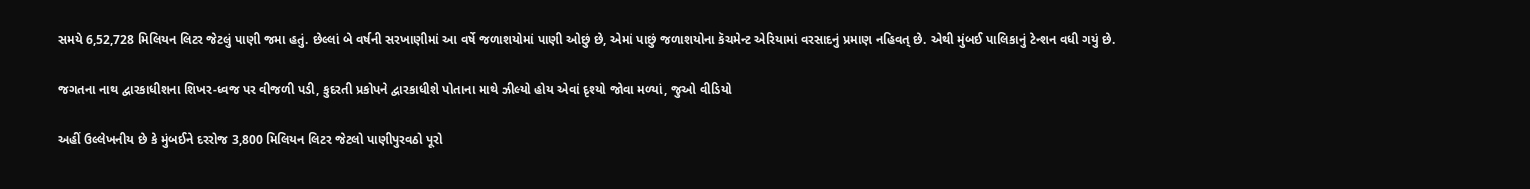સમયે 6,52,728 મિલિયન લિટર જેટલું પાણી જમા હતું. છેલ્લાં બે વર્ષની સરખાણીમાં આ વર્ષે જળાશયોમાં પાણી ઓછું છે, એમાં પાછું જળાશયોના કૅચમેન્ટ એરિયામાં વરસાદનું પ્રમાણ નહિવત્ છે. એથી મુંબઈ પાલિકાનું ટેન્શન વધી ગયું છે.

જગતના નાથ દ્વારકાધીશના શિખર-ધ્વજ પર વીજળી પડી, કુદરતી પ્રકોપને દ્વારકાધીશે પોતાના માથે ઝીલ્યો હોય એવાં દૃશ્યો જોવા મળ્યાં, જુઓ વીડિયો

અહીં ઉલ્લેખનીય છે કે મુંબઈને દરરોજ 3,800 મિલિયન લિટર જેટલો પાણીપુરવઠો પૂરો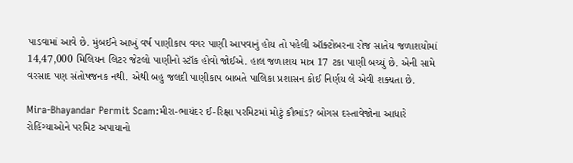પાડવામાં આવે છે. મુંબઈને આખું વર્ષ પાણીકાપ વગર પાણી આપવાનું હોય તો પહેલી ઑક્ટોબરના રોજ સાતેય જળાશયોમાં 14,47,000 મિલિયન લિટર જેટલો પાણીનો સ્ટૉક હોવો જોઈએ. હાલ જળાશય માત્ર 17 ટકા પાણી બચ્યું છે. એની સામે વરસાદ પણ સંતોષજનક નથી. એથી બહુ જલદી પાણીકાપ બાબતે પાલિકા પ્રશાસન કોઈ નિર્ણય લે એવી શક્યતા છે.

Mira-Bhayandar Permit Scam:મીરા-ભાયંદર ઈ-રિક્ષા પરમિટમાં મોટું કૌભાંડ? બોગસ દસ્તાવેજોના આધારે રોહિંગ્યાઓને પરમિટ અપાયાનો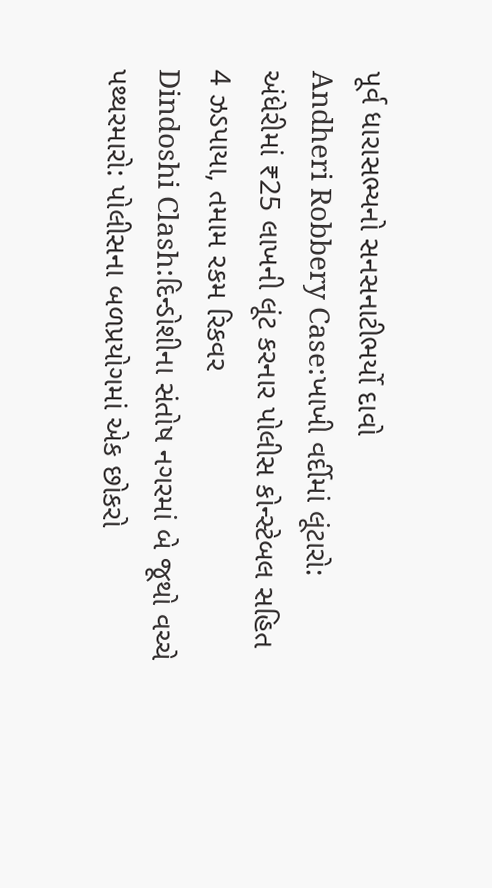પૂર્વ ધારાસભ્યનો સનસનાટીભર્યો દાવો
Andheri Robbery Case:ખાખી વર્દીમાં લૂંટારો: અંધેરીમાં ₹25 લાખની લૂંટ કરનાર પોલીસ કોન્સ્ટેબલ સહિત 4 ઝડપાયા, તમામ રકમ રિકવર
Dindoshi Clash:દિન્ડોશીના સંતોષ નગરમાં બે જૂથો વચ્ચે પથ્થરમારો: પોલીસના બળપ્રયોગમાં એક છોકરો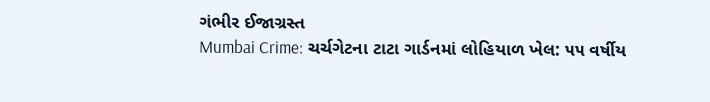ગંભીર ઈજાગ્રસ્ત
Mumbai Crime: ચર્ચગેટના ટાટા ગાર્ડનમાં લોહિયાળ ખેલ: ૫૫ વર્ષીય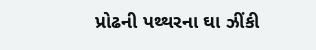પ્રોઢની પથ્થરના ઘા ઝીંકી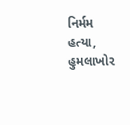નિર્મમ હત્યા, હુમલાખોર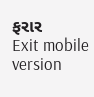ફરાર
Exit mobile version